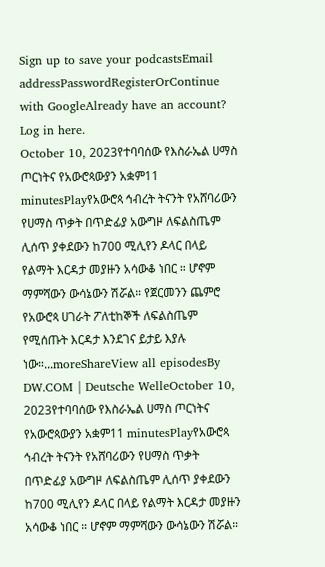Sign up to save your podcastsEmail addressPasswordRegisterOrContinue with GoogleAlready have an account? Log in here.
October 10, 2023የተባባሰው የእስራኤል ሀማስ ጦርነትና የአውሮጳውያን አቋም11 minutesPlayየአውሮጳ ኅብረት ትናንት የአሸባሪውን የሀማስ ጥቃት በጥድፊያ አውግዞ ለፍልስጤም ሊሰጥ ያቀደውን ከ700 ሚሊየን ዶላር በላይ የልማት እርዳታ መያዙን አሳውቆ ነበር ። ሆኖም ማምሻውን ውሳኔውን ሽሯል። የጀርመንን ጨምሮ የአውሮጳ ሀገራት ፖለቲከኞች ለፍልስጤም የሚሰጡት እርዳታ እንደገና ይታይ እያሉ ነው።...moreShareView all episodesBy DW.COM | Deutsche WelleOctober 10, 2023የተባባሰው የእስራኤል ሀማስ ጦርነትና የአውሮጳውያን አቋም11 minutesPlayየአውሮጳ ኅብረት ትናንት የአሸባሪውን የሀማስ ጥቃት በጥድፊያ አውግዞ ለፍልስጤም ሊሰጥ ያቀደውን ከ700 ሚሊየን ዶላር በላይ የልማት እርዳታ መያዙን አሳውቆ ነበር ። ሆኖም ማምሻውን ውሳኔውን ሽሯል።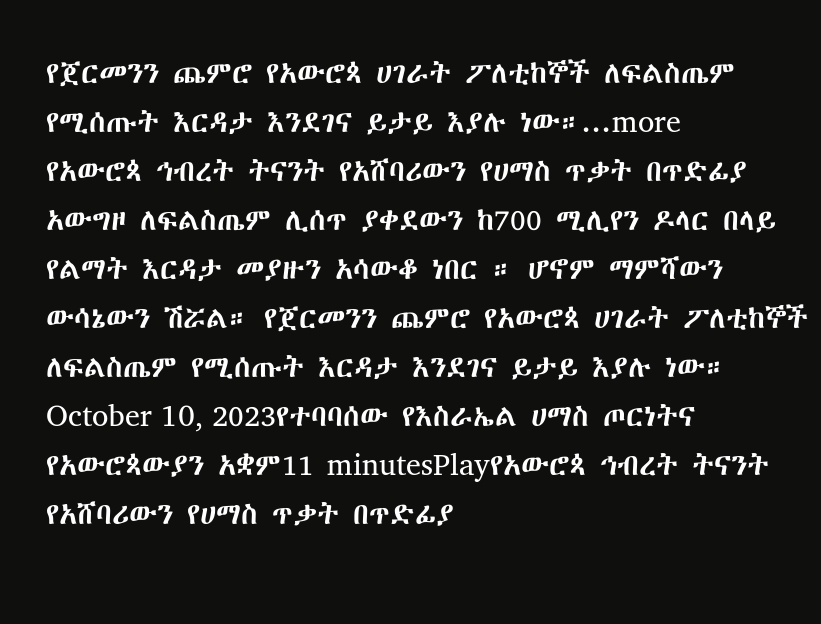የጀርመንን ጨምሮ የአውሮጳ ሀገራት ፖለቲከኞች ለፍልስጤም የሚሰጡት እርዳታ እንደገና ይታይ እያሉ ነው።...more
የአውሮጳ ኅብረት ትናንት የአሸባሪውን የሀማስ ጥቃት በጥድፊያ አውግዞ ለፍልስጤም ሊሰጥ ያቀደውን ከ700 ሚሊየን ዶላር በላይ የልማት እርዳታ መያዙን አሳውቆ ነበር ። ሆኖም ማምሻውን ውሳኔውን ሽሯል። የጀርመንን ጨምሮ የአውሮጳ ሀገራት ፖለቲከኞች ለፍልስጤም የሚሰጡት እርዳታ እንደገና ይታይ እያሉ ነው።
October 10, 2023የተባባሰው የእስራኤል ሀማስ ጦርነትና የአውሮጳውያን አቋም11 minutesPlayየአውሮጳ ኅብረት ትናንት የአሸባሪውን የሀማስ ጥቃት በጥድፊያ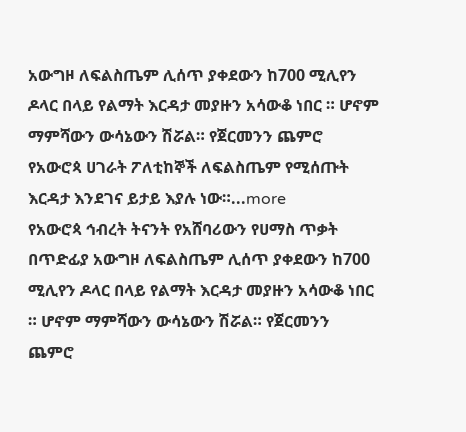አውግዞ ለፍልስጤም ሊሰጥ ያቀደውን ከ700 ሚሊየን ዶላር በላይ የልማት እርዳታ መያዙን አሳውቆ ነበር ። ሆኖም ማምሻውን ውሳኔውን ሽሯል። የጀርመንን ጨምሮ የአውሮጳ ሀገራት ፖለቲከኞች ለፍልስጤም የሚሰጡት እርዳታ እንደገና ይታይ እያሉ ነው።...more
የአውሮጳ ኅብረት ትናንት የአሸባሪውን የሀማስ ጥቃት በጥድፊያ አውግዞ ለፍልስጤም ሊሰጥ ያቀደውን ከ700 ሚሊየን ዶላር በላይ የልማት እርዳታ መያዙን አሳውቆ ነበር ። ሆኖም ማምሻውን ውሳኔውን ሽሯል። የጀርመንን ጨምሮ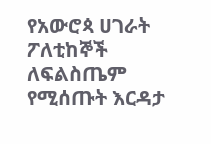የአውሮጳ ሀገራት ፖለቲከኞች ለፍልስጤም የሚሰጡት እርዳታ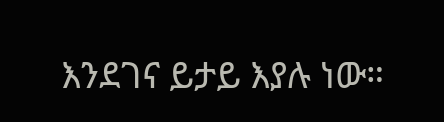እንደገና ይታይ እያሉ ነው።